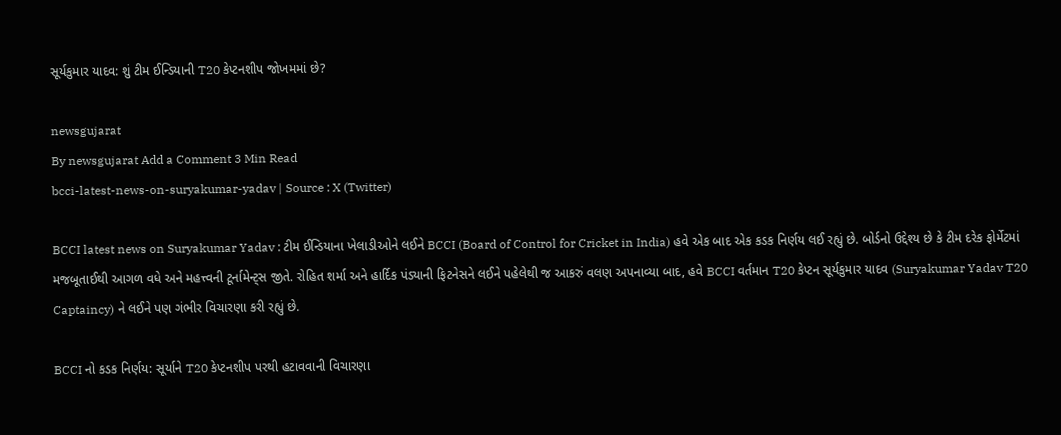સૂર્યકુમાર યાદવ: શું ટીમ ઈન્ડિયાની T20 કેપ્ટનશીપ જોખમમાં છે?

newsgujarat
By newsgujarat Add a Comment 3 Min Read
bcci-latest-news-on-suryakumar-yadav | Source : X (Twitter)

BCCI latest news on Suryakumar Yadav : ટીમ ઈન્ડિયાના ખેલાડીઓને લઈને BCCI (Board of Control for Cricket in India) હવે એક બાદ એક કડક નિર્ણય લઈ રહ્યું છે. બોર્ડનો ઉદ્દેશ્ય છે કે ટીમ દરેક ફોર્મેટમાં મજબૂતાઈથી આગળ વધે અને મહત્ત્વની ટૂર્નામેન્ટ્સ જીતે. રોહિત શર્મા અને હાર્દિક પંડ્યાની ફિટનેસને લઈને પહેલેથી જ આકરું વલણ અપનાવ્યા બાદ, હવે BCCI વર્તમાન T20 કેપ્ટન સૂર્યકુમાર યાદવ (Suryakumar Yadav T20 Captaincy) ને લઈને પણ ગંભીર વિચારણા કરી રહ્યું છે.

BCCI નો કડક નિર્ણય: સૂર્યાને T20 કેપ્ટનશીપ પરથી હટાવવાની વિચારણા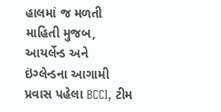હાલમાં જ મળતી માહિતી મુજબ, આયર્લેન્ડ અને ઇંગ્લેન્ડના આગામી પ્રવાસ પહેલા BCCI, ટીમ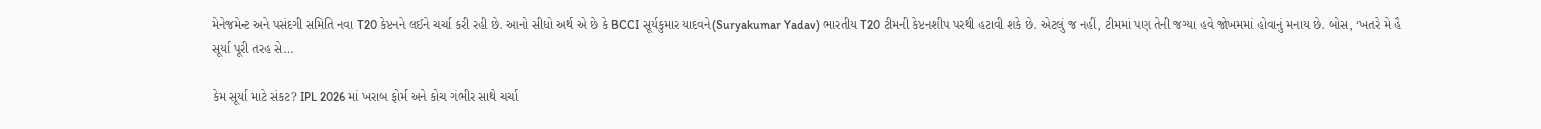મેનેજમેન્ટ અને પસંદગી સમિતિ નવા T20 કેપ્ટનને લઈને ચર્ચા કરી રહી છે. આનો સીધો અર્થ એ છે કે BCCI સૂર્યકુમાર યાદવને(Suryakumar Yadav) ભારતીય T20 ટીમની કેપ્ટનશીપ પરથી હટાવી શકે છે. એટલું જ નહીં, ટીમમાં પણ તેની જગ્યા હવે જોખમમાં હોવાનું મનાય છે. બોસ, ‘ખતરે મે હૈ સૂર્યા પૂરી તરહ સે…

કેમ સૂર્યા માટે સંકટ? IPL 2026 માં ખરાબ ફોર્મ અને કોચ ગંભીર સાથે ચર્ચા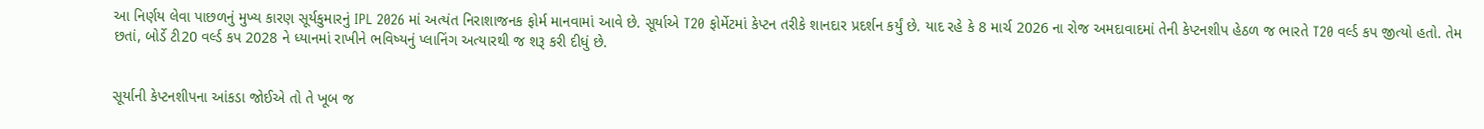આ નિર્ણય લેવા પાછળનું મુખ્ય કારણ સૂર્યકુમારનું IPL 2026 માં અત્યંત નિરાશાજનક ફોર્મ માનવામાં આવે છે. સૂર્યાએ T20 ફોર્મેટમાં કેપ્ટન તરીકે શાનદાર પ્રદર્શન કર્યું છે. યાદ રહે કે 8 માર્ચ 2026 ના રોજ અમદાવાદમાં તેની કેપ્ટનશીપ હેઠળ જ ભારતે T20 વર્લ્ડ કપ જીત્યો હતો. તેમ છતાં, બોર્ડે ટી20 વર્લ્ડ કપ 2028 ને ધ્યાનમાં રાખીને ભવિષ્યનું પ્લાનિંગ અત્યારથી જ શરૂ કરી દીધું છે.


સૂર્યાની કેપ્ટનશીપના આંકડા જોઈએ તો તે ખૂબ જ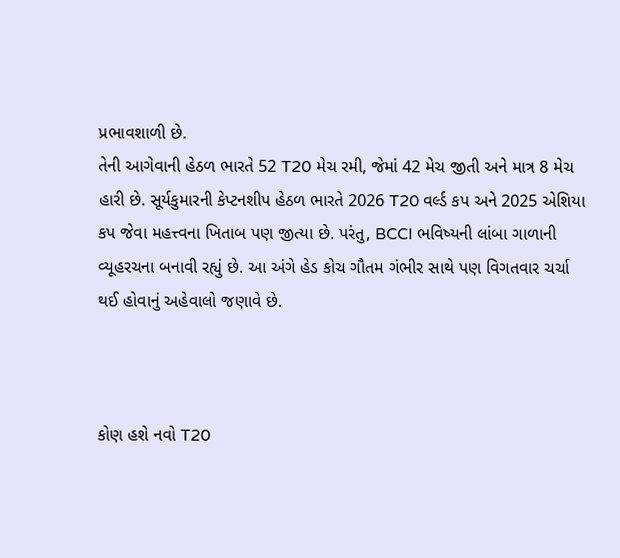પ્રભાવશાળી છે.
તેની આગેવાની હેઠળ ભારતે 52 T20 મેચ રમી, જેમાં 42 મેચ જીતી અને માત્ર 8 મેચ હારી છે. સૂર્યકુમારની કેપ્ટનશીપ હેઠળ ભારતે 2026 T20 વર્લ્ડ કપ અને 2025 એશિયા કપ જેવા મહત્ત્વના ખિતાબ પણ જીત્યા છે. પરંતુ, BCCI ભવિષ્યની લાંબા ગાળાની વ્યૂહરચના બનાવી રહ્યું છે. આ અંગે હેડ કોચ ગૌતમ ગંભીર સાથે પણ વિગતવાર ચર્ચા થઈ હોવાનું અહેવાલો જણાવે છે.



કોણ હશે નવો T20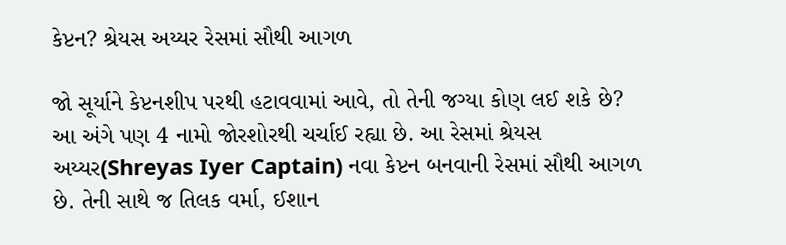કેપ્ટન? શ્રેયસ અય્યર રેસમાં સૌથી આગળ

જો સૂર્યાને કેપ્ટનશીપ પરથી હટાવવામાં આવે, તો તેની જગ્યા કોણ લઈ શકે છે? આ અંગે પણ 4 નામો જોરશોરથી ચર્ચાઈ રહ્યા છે. આ રેસમાં શ્રેયસ અય્યર(Shreyas Iyer Captain) નવા કેપ્ટન બનવાની રેસમાં સૌથી આગળ છે. તેની સાથે જ તિલક વર્મા, ઈશાન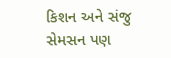કિશન અને સંજુ સેમસન પણ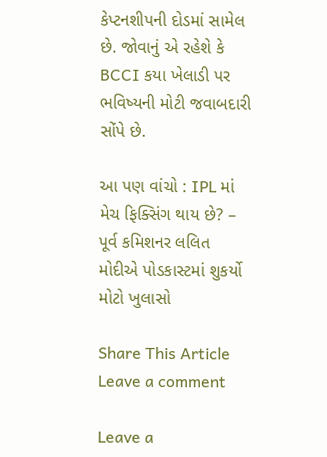કેપ્ટનશીપની દોડમાં સામેલ છે. જોવાનું એ રહેશે કે BCCI કયા ખેલાડી પર ભવિષ્યની મોટી જવાબદારી સોંપે છે.

આ પણ વાંચો : IPL માં મેચ ફિક્સિંગ થાય છે? – પૂર્વ કમિશનર લલિત મોદીએ પોડકાસ્ટમાં શુકર્યો મોટો ખુલાસો

Share This Article
Leave a comment

Leave a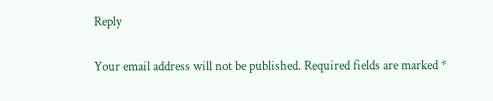Reply

Your email address will not be published. Required fields are marked *